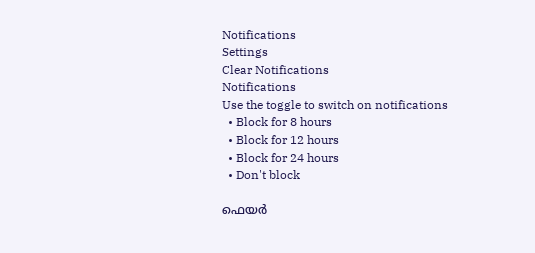Notifications
Settings
Clear Notifications
Notifications
Use the toggle to switch on notifications
  • Block for 8 hours
  • Block for 12 hours
  • Block for 24 hours
  • Don't block

ഫെയര്‍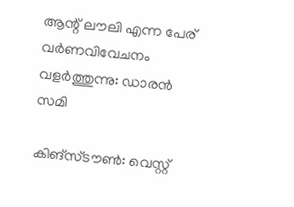ആന്റ് ലൗലി എന്ന പേര് വര്‍ണവിവേചനം വളര്‍ത്തുന്നു: ഡാരന്‍ സമി

കിങ്‌സ്ടൗണ്‍: വെസ്റ്റ്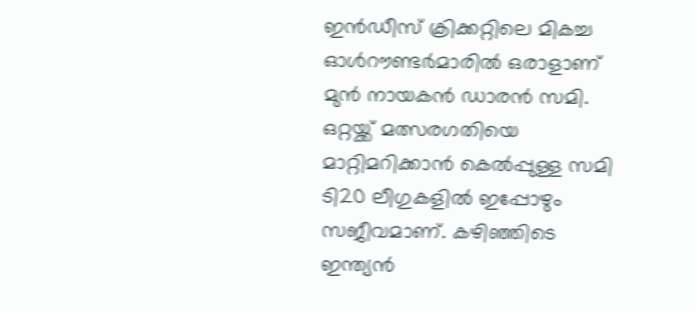ഇന്‍ഡീസ് ക്രിക്കറ്റിലെ മികച്ച ഓള്‍റൗണ്ടര്‍മാരില്‍ ഒരാളാണ് മുന്‍ നായകന്‍ ഡാരന്‍ സമി. ഒറ്റയ്ക്ക് മത്സരഗതിയെ മാറ്റിമറിക്കാന്‍ കെല്‍പ്പുള്ള സമി ടി20 ലീഗുകളില്‍ ഇപ്പോഴും സജീവമാണ്. കഴിഞ്ഞിടെ ഇന്ത്യന്‍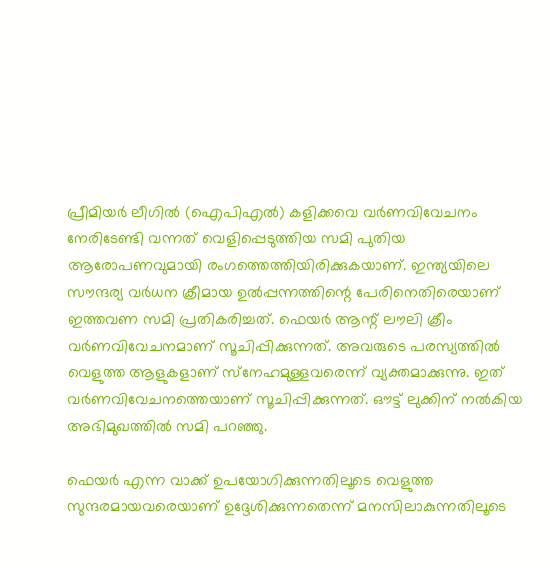പ്രീമിയര്‍ ലീഗില്‍ (ഐപിഎല്‍) കളിക്കവെ വര്‍ണവിവേചനം നേരിടേണ്ടി വന്നത് വെളിപ്പെടുത്തിയ സമി പുതിയ ആരോപണവുമായി രംഗത്തെത്തിയിരിക്കുകയാണ്. ഇന്ത്യയിലെ സൗന്ദര്യ വര്‍ധന ക്രീമായ ഉല്‍പ്പന്നത്തിന്റെ പേരിനെതിരെയാണ് ഇത്തവണ സമി പ്രതികരിച്ചത്. ഫെയര്‍ ആന്റ് ലൗലി ക്രീം വര്‍ണവിവേചനമാണ് സൂചിപ്പിക്കുന്നത്. അവരുടെ പരസ്യത്തില്‍ വെളുത്ത ആളുകളാണ് സ്‌നേഹമുള്ളവരെന്ന് വ്യക്തമാക്കുന്നു. ഇത് വര്‍ണവിവേചനത്തെയാണ് സൂചിപ്പിക്കുന്നത്. ഔട്ട് ലുക്കിന് നല്‍കിയ അഭിമുഖത്തില്‍ സമി പറഞ്ഞു.

ഫെയര്‍ എന്ന വാക്ക് ഉപയോഗിക്കുന്നതിലൂടെ വെളുത്ത സുന്ദരമായവരെയാണ് ഉദ്ദേശിക്കുന്നതെന്ന് മനസിലാകുന്നതിലൂടെ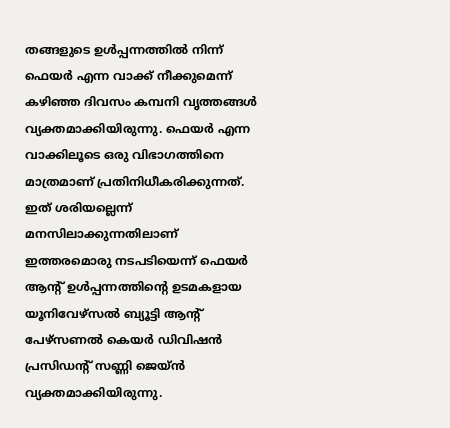തങ്ങളുടെ ഉള്‍പ്പന്നത്തില്‍ നിന്ന് ഫെയര്‍ എന്ന വാക്ക് നീക്കുമെന്ന് കഴിഞ്ഞ ദിവസം കമ്പനി വൃത്തങ്ങള്‍ വ്യക്തമാക്കിയിരുന്നു. ഫെയര്‍ എന്ന വാക്കിലൂടെ ഒരു വിഭാഗത്തിനെ മാത്രമാണ് പ്രതിനിധീകരിക്കുന്നത്. ഇത് ശരിയല്ലെന്ന് മനസിലാക്കുന്നതിലാണ് ഇത്തരമൊരു നടപടിയെന്ന് ഫെയര്‍ ആന്റ് ഉള്‍പ്പന്നത്തിന്റെ ഉടമകളായ യൂനിവേഴ്‌സല്‍ ബ്യൂട്ടി ആന്റ് പേഴ്‌സണല്‍ കെയര്‍ ഡിവിഷന്‍ പ്രസിഡന്റ് സണ്ണി ജെയ്ന്‍ വ്യക്തമാക്കിയിരുന്നു.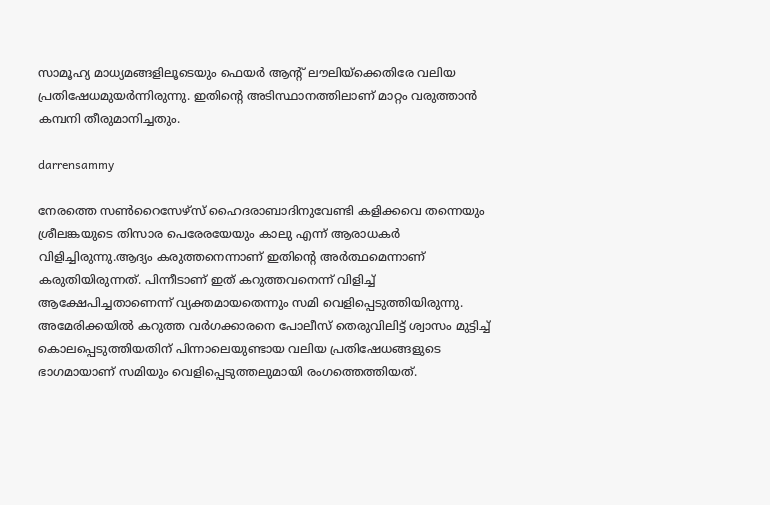സാമൂഹ്യ മാധ്യമങ്ങളിലൂടെയും ഫെയര്‍ ആന്റ് ലൗലിയ്‌ക്കെതിരേ വലിയ പ്രതിഷേധമുയര്‍ന്നിരുന്നു. ഇതിന്റെ അടിസ്ഥാനത്തിലാണ് മാറ്റം വരുത്താന്‍ കമ്പനി തീരുമാനിച്ചതും.

darrensammy

നേരത്തെ സണ്‍റൈസേഴ്‌സ് ഹൈദരാബാദിനുവേണ്ടി കളിക്കവെ തന്നെയും ശ്രീലങ്കയുടെ തിസാര പെരേരയേയും കാലു എന്ന് ആരാധകര്‍ വിളിച്ചിരുന്നു.ആദ്യം കരുത്തനെന്നാണ് ഇതിന്റെ അര്‍ത്ഥമെന്നാണ് കരുതിയിരുന്നത്. പിന്നീടാണ് ഇത് കറുത്തവനെന്ന് വിളിച്ച് ആക്ഷേപിച്ചതാണെന്ന് വ്യക്തമായതെന്നും സമി വെളിപ്പെടുത്തിയിരുന്നു. അമേരിക്കയില്‍ കറുത്ത വര്‍ഗക്കാരനെ പോലീസ് തെരുവിലിട്ട് ശ്വാസം മുട്ടിച്ച് കൊലപ്പെടുത്തിയതിന് പിന്നാലെയുണ്ടായ വലിയ പ്രതിഷേധങ്ങളുടെ ഭാഗമായാണ് സമിയും വെളിപ്പെടുത്തലുമായി രംഗത്തെത്തിയത്.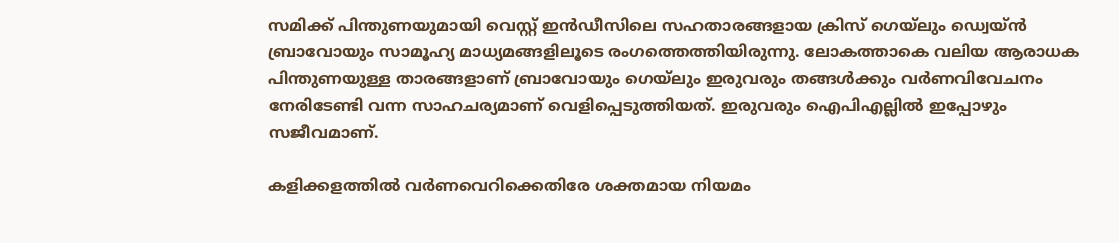സമിക്ക് പിന്തുണയുമായി വെസ്റ്റ് ഇന്‍ഡീസിലെ സഹതാരങ്ങളായ ക്രിസ് ഗെയ്‌ലും ഡ്വെയ്ന്‍ ബ്രാവോയും സാമൂഹ്യ മാധ്യമങ്ങളിലൂടെ രംഗത്തെത്തിയിരുന്നു. ലോകത്താകെ വലിയ ആരാധക പിന്തുണയുള്ള താരങ്ങളാണ് ബ്രാവോയും ഗെയ്‌ലും ഇരുവരും തങ്ങള്‍ക്കും വര്‍ണവിവേചനം നേരിടേണ്ടി വന്ന സാഹചര്യമാണ് വെളിപ്പെടുത്തിയത്. ഇരുവരും ഐപിഎല്ലില്‍ ഇപ്പോഴും സജീവമാണ്.

കളിക്കളത്തില്‍ വര്‍ണവെറിക്കെതിരേ ശക്തമായ നിയമം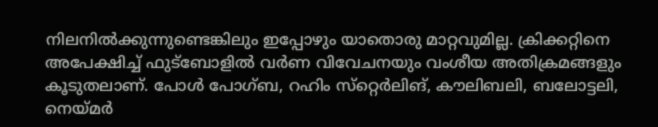നിലനില്‍ക്കുന്നുണ്ടെങ്കിലും ഇപ്പോഴും യാതൊരു മാറ്റവുമില്ല. ക്രിക്കറ്റിനെ അപേക്ഷിച്ച് ഫുട്‌ബോളില്‍ വര്‍ണ വിവേചനയും വംശീയ അതിക്രമങ്ങളും കൂടുതലാണ്. പോള്‍ പോഗ്ബ, റഹിം സ്‌റ്റെര്‍ലിങ്, കൗലിബലി, ബലോട്ടലി, നെയ്മര്‍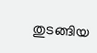തുടങ്ങിയ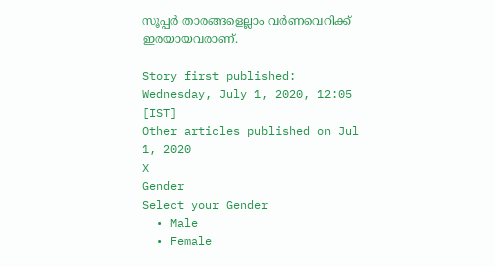സൂപ്പര്‍ താരങ്ങളെല്ലാം വര്‍ണവെറിക്ക് ഇരയായവരാണ്.

Story first published: Wednesday, July 1, 2020, 12:05 [IST]
Other articles published on Jul 1, 2020
X
Gender
Select your Gender
  • Male
  • Female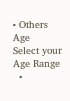• Others
Age
Select your Age Range
  •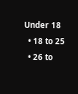Under 18
  • 18 to 25
  • 26 to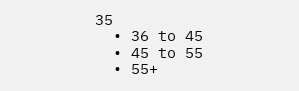35
  • 36 to 45
  • 45 to 55
  • 55+